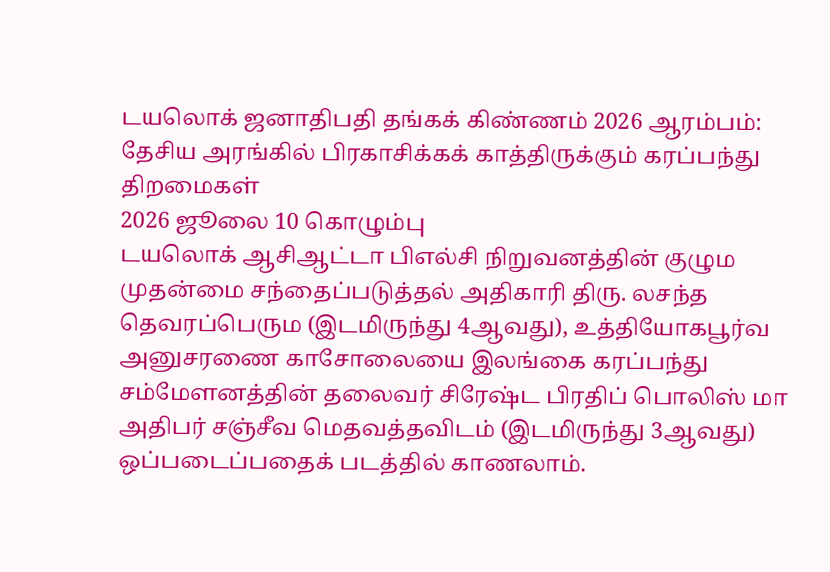டயலொக் ஜனாதிபதி தங்கக் கிண்ணம் 2026 ஆரம்பம்: தேசிய அரங்கில் பிரகாசிக்கக் காத்திருக்கும் கரப்பந்து திறமைகள்
2026 ஜூலை 10 கொழும்பு
டயலொக் ஆசிஆட்டா பிஎல்சி நிறுவனத்தின் குழும முதன்மை சந்தைப்படுத்தல் அதிகாரி திரு. லசந்த தெவரப்பெரும (இடமிருந்து 4ஆவது), உத்தியோகபூர்வ அனுசரணை காசோலையை இலங்கை கரப்பந்து சம்மேளனத்தின் தலைவர் சிரேஷ்ட பிரதிப் பொலிஸ் மா அதிபர் சஞ்சீவ மெதவத்தவிடம் (இடமிருந்து 3ஆவது) ஒப்படைப்பதைக் படத்தில் காணலாம்.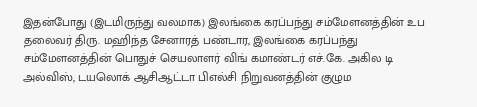இதன்போது (இடமிருந்து வலமாக) இலங்கை கரப்பந்து சம்மேளனத்தின் உப தலைவர் திரு. மஹிந்த சேனாரத் பண்டார, இலங்கை கரப்பந்து சம்மேளனத்தின் பொதுச் செயலாளர் விங் கமாண்டர் எச்.கே. அகில டி அல்விஸ், டயலொக் ஆசிஆட்டா பிஎல்சி நிறுவனத்தின் குழும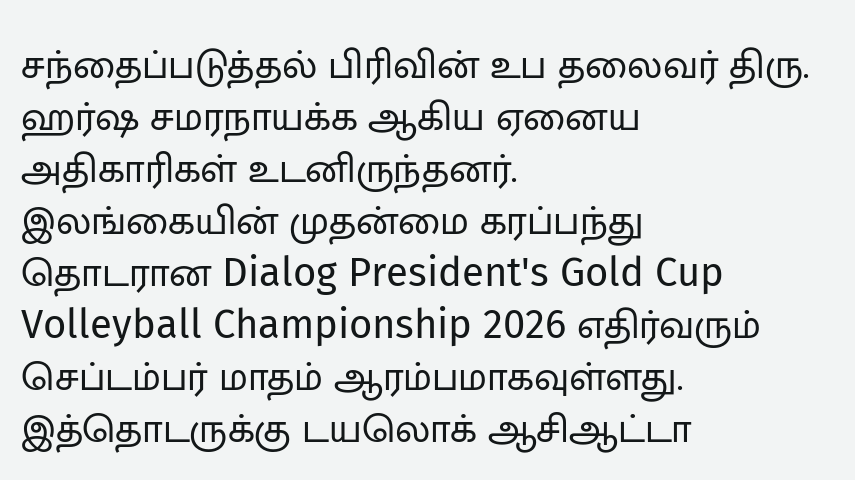சந்தைப்படுத்தல் பிரிவின் உப தலைவர் திரு. ஹர்ஷ சமரநாயக்க ஆகிய ஏனைய அதிகாரிகள் உடனிருந்தனர்.
இலங்கையின் முதன்மை கரப்பந்து தொடரான Dialog President's Gold Cup Volleyball Championship 2026 எதிர்வரும் செப்டம்பர் மாதம் ஆரம்பமாகவுள்ளது. இத்தொடருக்கு டயலொக் ஆசிஆட்டா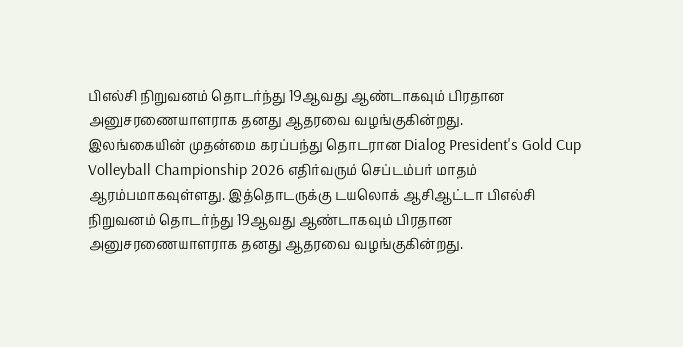பிஎல்சி நிறுவனம் தொடர்ந்து 19ஆவது ஆண்டாகவும் பிரதான அனுசரணையாளராக தனது ஆதரவை வழங்குகின்றது.
இலங்கையின் முதன்மை கரப்பந்து தொடரான Dialog President's Gold Cup Volleyball Championship 2026 எதிர்வரும் செப்டம்பர் மாதம் ஆரம்பமாகவுள்ளது. இத்தொடருக்கு டயலொக் ஆசிஆட்டா பிஎல்சி நிறுவனம் தொடர்ந்து 19ஆவது ஆண்டாகவும் பிரதான அனுசரணையாளராக தனது ஆதரவை வழங்குகின்றது.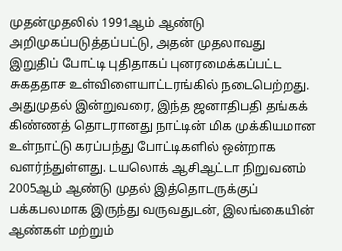முதன்முதலில் 1991ஆம் ஆண்டு அறிமுகப்படுத்தப்பட்டு, அதன் முதலாவது இறுதிப் போட்டி புதிதாகப் புனரமைக்கப்பட்ட சுகததாச உள்விளையாட்டரங்கில் நடைபெற்றது. அதுமுதல் இன்றுவரை, இந்த ஜனாதிபதி தங்கக் கிண்ணத் தொடரானது நாட்டின் மிக முக்கியமான உள்நாட்டு கரப்பந்து போட்டிகளில் ஒன்றாக வளர்ந்துள்ளது. டயலொக் ஆசிஆட்டா நிறுவனம் 2005ஆம் ஆண்டு முதல் இத்தொடருக்குப் பக்கபலமாக இருந்து வருவதுடன், இலங்கையின் ஆண்கள் மற்றும்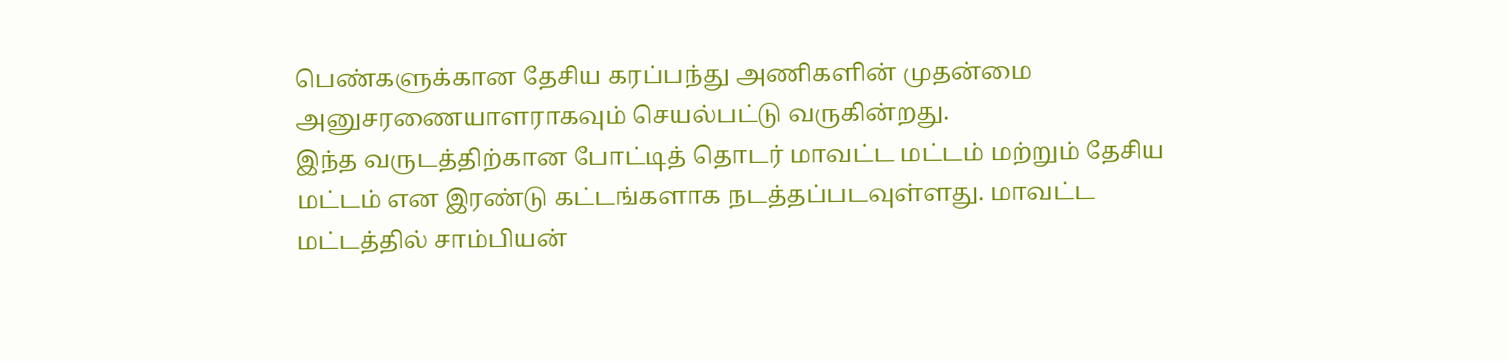பெண்களுக்கான தேசிய கரப்பந்து அணிகளின் முதன்மை அனுசரணையாளராகவும் செயல்பட்டு வருகின்றது.
இந்த வருடத்திற்கான போட்டித் தொடர் மாவட்ட மட்டம் மற்றும் தேசிய மட்டம் என இரண்டு கட்டங்களாக நடத்தப்படவுள்ளது. மாவட்ட மட்டத்தில் சாம்பியன்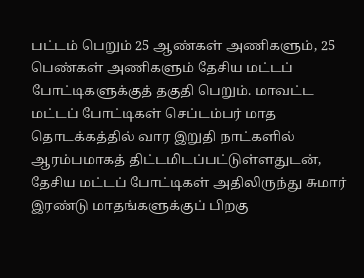பட்டம் பெறும் 25 ஆண்கள் அணிகளும், 25 பெண்கள் அணிகளும் தேசிய மட்டப் போட்டிகளுக்குத் தகுதி பெறும். மாவட்ட மட்டப் போட்டிகள் செப்டம்பர் மாத தொடக்கத்தில் வார இறுதி நாட்களில் ஆரம்பமாகத் திட்டமிடப்பட்டுள்ளதுடன், தேசிய மட்டப் போட்டிகள் அதிலிருந்து சுமார் இரண்டு மாதங்களுக்குப் பிறகு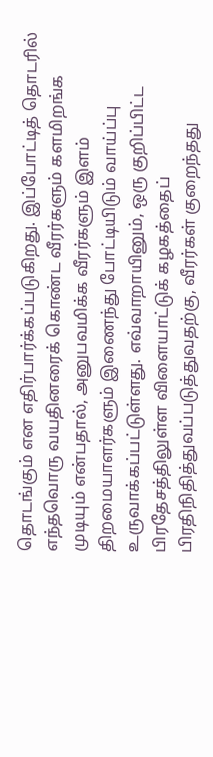தொடங்கும் என எதிர்பார்க்கப்படுகிறது. இப்போட்டித் தொடரில் எந்தவொரு வயதினரைக் கொண்ட வீரர்களும் களமிறங்க முடியும் என்பதால், அனுபவமிக்க வீரர்களும் இளம் திறமையாளர்களும் இணைந்து போட்டியிடும் வாய்ப்பு உருவாக்கப்பட்டுள்ளது. எவ்வாறாயினும், ஒரு குறிப்பிட்ட பிரதேசத்திலுள்ள விளையாட்டுக் கழகத்தைப் பிரதிநிதித்துவப்படுத்துவதற்கு, வீரர்கள் குறைந்தது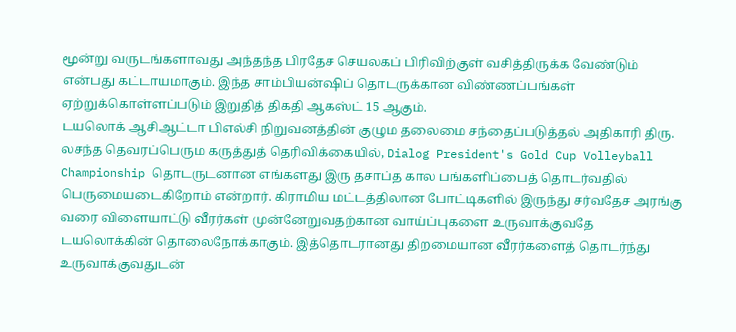மூன்று வருடங்களாவது அந்தந்த பிரதேச செயலகப் பிரிவிற்குள் வசித்திருக்க வேண்டும் என்பது கட்டாயமாகும். இந்த சாம்பியன்ஷிப் தொடருக்கான விண்ணப்பங்கள் ஏற்றுக்கொள்ளப்படும் இறுதித் திகதி ஆகஸ்ட் 15 ஆகும்.
டயலொக் ஆசிஆட்டா பிஎல்சி நிறுவனத்தின் குழும தலைமை சந்தைப்படுத்தல் அதிகாரி திரு. லசந்த தெவரப்பெரும கருத்துத் தெரிவிக்கையில், Dialog President's Gold Cup Volleyball Championship தொடருடனான எங்களது இரு தசாப்த கால பங்களிப்பைத் தொடர்வதில் பெருமையடைகிறோம் என்றார். கிராமிய மட்டத்திலான போட்டிகளில் இருந்து சர்வதேச அரங்கு வரை விளையாட்டு வீரர்கள் முன்னேறுவதற்கான வாய்ப்புகளை உருவாக்குவதே டயலொக்கின் தொலைநோக்காகும். இத்தொடரானது திறமையான வீரர்களைத் தொடர்ந்து உருவாக்குவதுடன்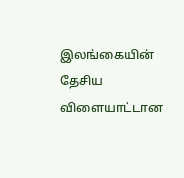இலங்கையின் தேசிய விளையாட்டான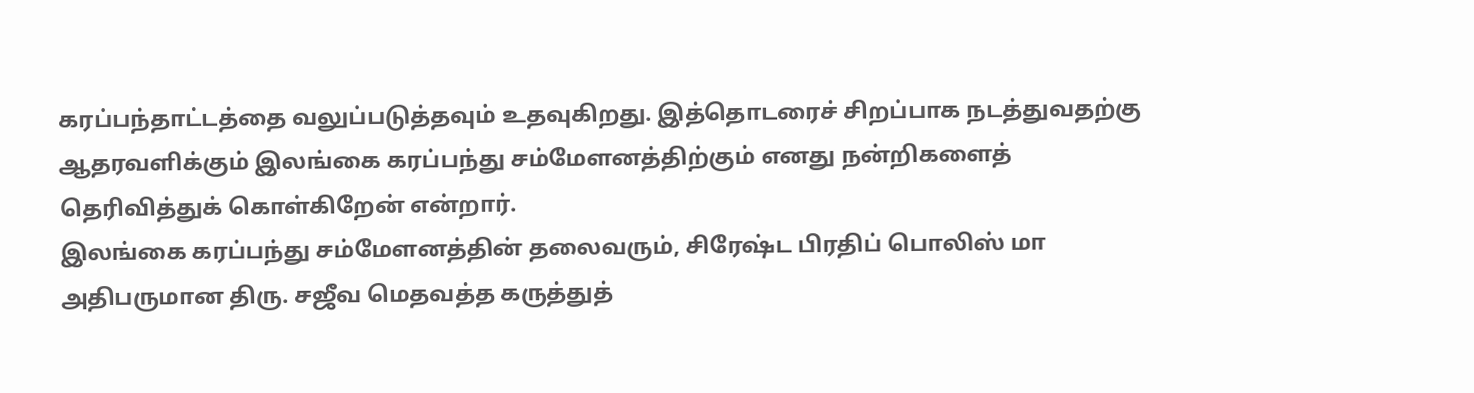கரப்பந்தாட்டத்தை வலுப்படுத்தவும் உதவுகிறது. இத்தொடரைச் சிறப்பாக நடத்துவதற்கு ஆதரவளிக்கும் இலங்கை கரப்பந்து சம்மேளனத்திற்கும் எனது நன்றிகளைத் தெரிவித்துக் கொள்கிறேன் என்றார்.
இலங்கை கரப்பந்து சம்மேளனத்தின் தலைவரும், சிரேஷ்ட பிரதிப் பொலிஸ் மா அதிபருமான திரு. சஜீவ மெதவத்த கருத்துத்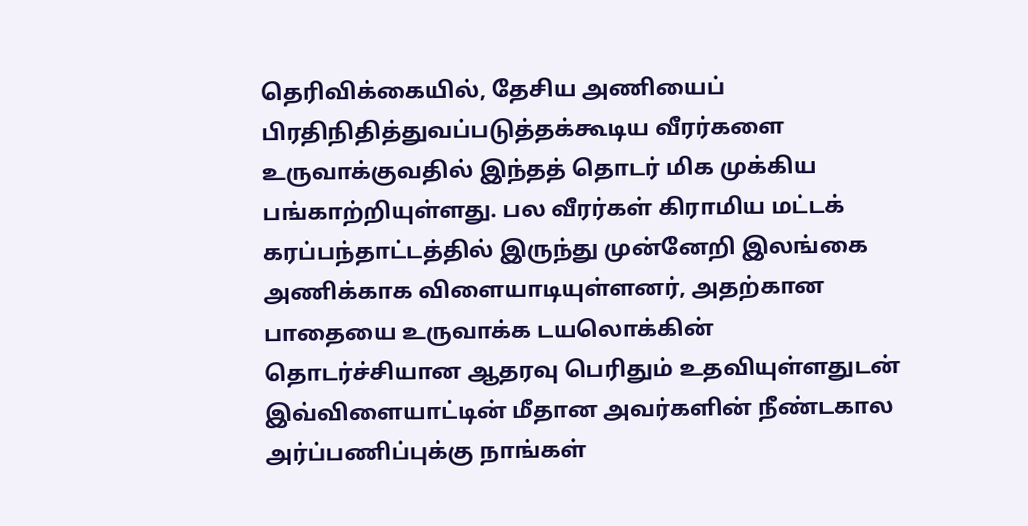தெரிவிக்கையில், தேசிய அணியைப் பிரதிநிதித்துவப்படுத்தக்கூடிய வீரர்களை உருவாக்குவதில் இந்தத் தொடர் மிக முக்கிய பங்காற்றியுள்ளது. பல வீரர்கள் கிராமிய மட்டக் கரப்பந்தாட்டத்தில் இருந்து முன்னேறி இலங்கை அணிக்காக விளையாடியுள்ளனர், அதற்கான பாதையை உருவாக்க டயலொக்கின் தொடர்ச்சியான ஆதரவு பெரிதும் உதவியுள்ளதுடன் இவ்விளையாட்டின் மீதான அவர்களின் நீண்டகால அர்ப்பணிப்புக்கு நாங்கள்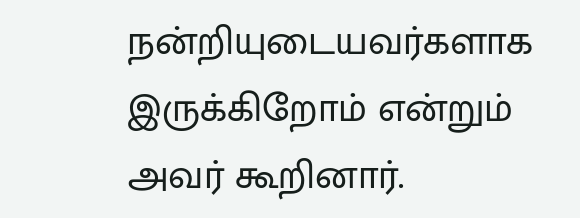நன்றியுடையவர்களாக இருக்கிறோம் என்றும் அவர் கூறினார்.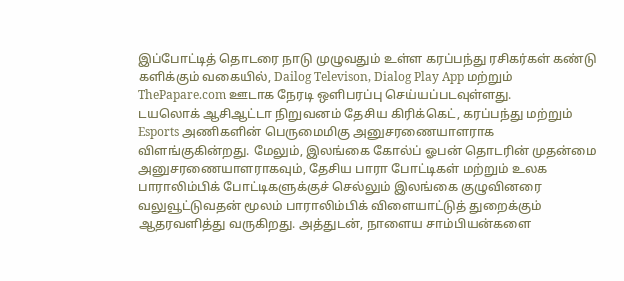இப்போட்டித் தொடரை நாடு முழுவதும் உள்ள கரப்பந்து ரசிகர்கள் கண்டு களிக்கும் வகையில், Dailog Televison, Dialog Play App மற்றும் ThePapare.com ஊடாக நேரடி ஒளிபரப்பு செய்யப்படவுள்ளது.
டயலொக் ஆசிஆட்டா நிறுவனம் தேசிய கிரிக்கெட், கரப்பந்து மற்றும் Esports அணிகளின் பெருமைமிகு அனுசரணையாளராக விளங்குகின்றது. மேலும், இலங்கை கோல்ப் ஓபன் தொடரின் முதன்மை அனுசரணையாளராகவும், தேசிய பாரா போட்டிகள் மற்றும் உலக பாராலிம்பிக் போட்டிகளுக்குச் செல்லும் இலங்கை குழுவினரை வலுவூட்டுவதன் மூலம் பாராலிம்பிக் விளையாட்டுத் துறைக்கும் ஆதரவளித்து வருகிறது. அத்துடன், நாளைய சாம்பியன்களை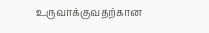உருவாக்குவதற்கான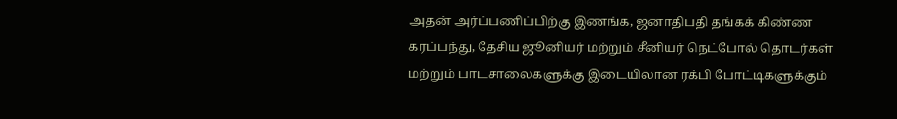அதன் அர்ப்பணிப்பிற்கு இணங்க, ஜனாதிபதி தங்கக் கிண்ண கரப்பந்து, தேசிய ஜூனியர் மற்றும் சீனியர் நெட்போல் தொடர்கள் மற்றும் பாடசாலைகளுக்கு இடையிலான ரக்பி போட்டிகளுக்கும்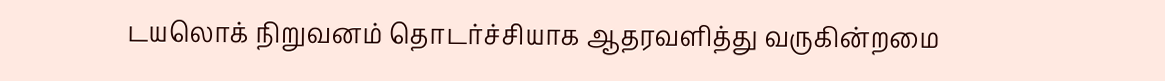டயலொக் நிறுவனம் தொடர்ச்சியாக ஆதரவளித்து வருகின்றமை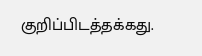குறிப்பிடத்தக்கது.